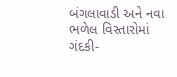બંગલાવાડી અને નવા ભળેલ વિસ્તારોમાં ગંદકી-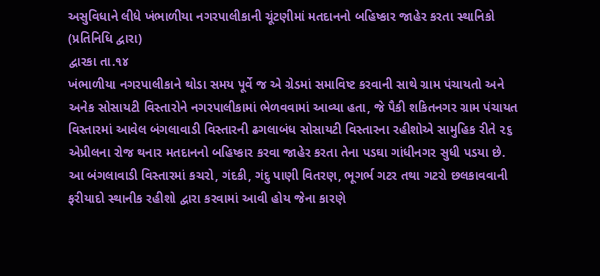અસુવિધાને લીધે ખંભાળીયા નગરપાલીકાની ચૂંટણીમાં મતદાનનો બહિષ્કાર જાહેર કરતા સ્થાનિકો
(પ્રતિનિધિ દ્વારા)
દ્વારકા તા.૧૪
ખંભાળીયા નગરપાલીકાને થોડા સમય પૂર્વે જ એ ગ્રેડમાં સમાવિષ્ટ કરવાની સાથે ગ્રામ પંચાયતો અને અનેક સોસાયટી વિસ્તારોને નગરપાલીકામાં ભેળવવામાં આવ્યા હતા, જે પૈકી શકિતનગર ગ્રામ પંચાયત વિસ્તારમાં આવેલ બંગલાવાડી વિસ્તારની ઢગલાબંધ સોસાયટી વિસ્તારના રહીશોએ સામુહિક રીતે ૨૬ એપ્રીલના રોજ થનાર મતદાનનો બહિષ્કાર કરવા જાહેર કરતા તેના પડઘા ગાંધીનગર સુધી પડયા છે. આ બંગલાવાડી વિસ્તારમાં કચરો, ગંદકી, ગંદુ પાણી વિતરણ, ભૂગર્ભ ગટર તથા ગટરો છલકાવવાની ફરીયાદો સ્થાનીક રહીશો દ્વારા કરવામાં આવી હોય જેના કારણે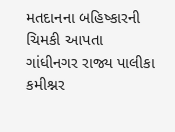મતદાનના બહિષ્કારની ચિમકી આપતા ગાંધીનગર રાજ્ય પાલીકા કમીશ્નર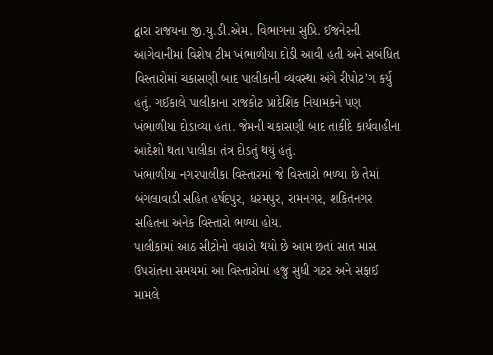દ્વારા રાજયના જી.યુ.ડી.એમ. વિભાગના સુપ્રિ. ઈજનેરની આગેવાનીમાં વિશેષ ટીમ ખંભાળીયા દોડી આવી હતી અને સબંધિત વિસ્તારોમાં ચકાસણી બાદ પાલીકાની વ્યવસ્થા અંગે રીપોટ’ગ કર્યુ હતું. ગઈકાલે પાલીકાના રાજકોટ પ્રાદેશિક નિયામકને પણ ખંભાળીયા દોડાવ્યા હતા. જેમની ચકાસણી બાદ તાકીદે કાર્યવાહીના આદેશો થતા પાલીકા તંત્ર દોડતું થયું હતું.
ખંભાળીયા નગરપાલીકા વિસ્તારમાં જે વિસ્તારો ભળ્યા છે તેમાં બંગલાવાડી સહિત હર્ષદપુર, ધરમપુર, રામનગર, શકિતનગર સહિતના અનેક વિસ્તારો ભળ્યા હોય.
પાલીકામાં આઠ સીટોનો વધારો થયો છે આમ છતાં સાત માસ ઉપરાંતના સમયમાં આ વિસ્તારોમાં હજુ સુધી ગટર અને સફાઈ મામલે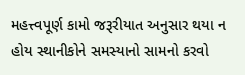મહત્ત્વપૂર્ણ કામો જરૂરીયાત અનુસાર થયા ન હોય સ્થાનીકોને સમસ્યાનો સામનો કરવો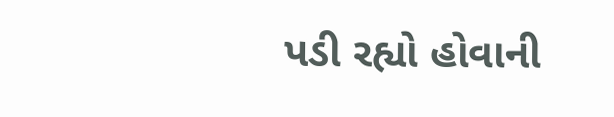પડી રહ્યો હોવાની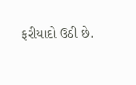ફરીયાદો ઉઠી છે.